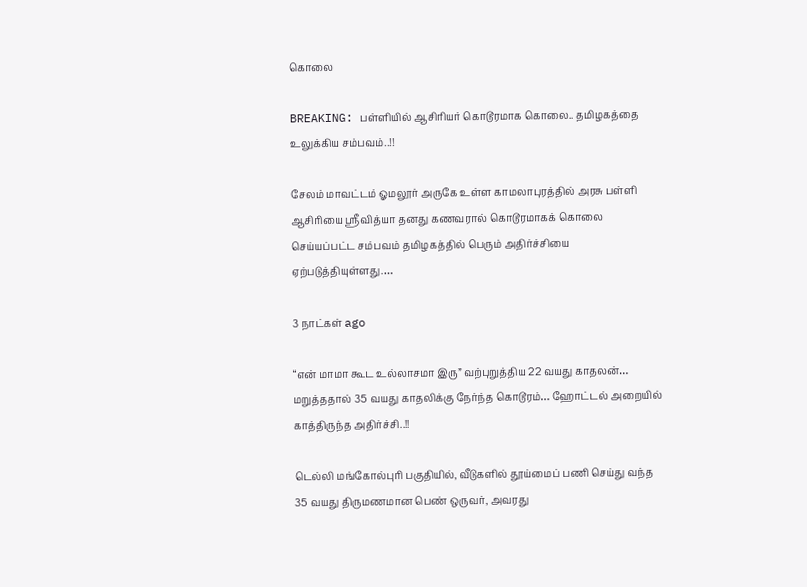கொலை

BREAKING: பள்ளியில் ஆசிரியர் கொடூரமாக கொலை.. தமிழகத்தை உலுக்கிய சம்பவம்..!!

சேலம் மாவட்டம் ஓமலூர் அருகே உள்ள காமலாபுரத்தில் அரசு பள்ளி ஆசிரியை ஸ்ரீவித்யா தனது கணவரால் கொடூரமாகக் கொலை செய்யப்பட்ட சம்பவம் தமிழகத்தில் பெரும் அதிர்ச்சியை ஏற்படுத்தியுள்ளது.…

3 நாட்கள் ago

“என் மாமா கூட உல்லாசமா இரு” வற்புறுத்திய 22 வயது காதலன்… மறுத்ததால் 35 வயது காதலிக்கு நேர்ந்த கொடூரம்… ஹோட்டல் அறையில் காத்திருந்த அதிர்ச்சி..!!

டெல்லி மங்கோல்புரி பகுதியில், வீடுகளில் தூய்மைப் பணி செய்து வந்த 35 வயது திருமணமான பெண் ஒருவர், அவரது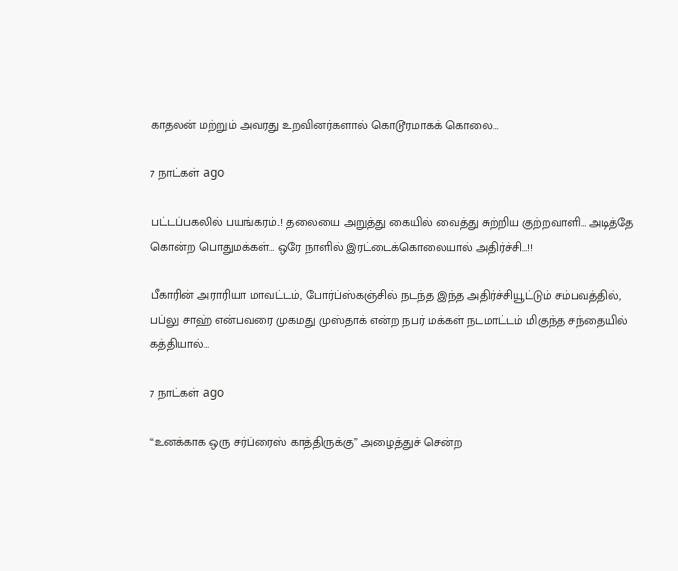காதலன் மற்றும் அவரது உறவினர்களால் கொடூரமாகக் கொலை…

7 நாட்கள் ago

பட்டப்பகலில் பயங்கரம்..! தலையை அறுத்து கையில் வைத்து சுற்றிய குற்றவாளி… அடித்தே கொன்ற பொதுமக்கள்… ஒரே நாளில் இரட்டைக்கொலையால் அதிர்ச்சி…!!

பீகாரின் அராரியா மாவட்டம், போர்ப்ஸ்கஞ்சில் நடந்த இந்த அதிர்ச்சியூட்டும் சம்பவத்தில், பப்லு சாஹ் என்பவரை முகமது முஸ்தாக் என்ற நபர் மக்கள் நடமாட்டம் மிகுந்த சந்தையில் கத்தியால்…

7 நாட்கள் ago

“உனக்காக ஒரு சர்ப்ரைஸ் காத்திருக்கு” அழைத்துச் சென்ற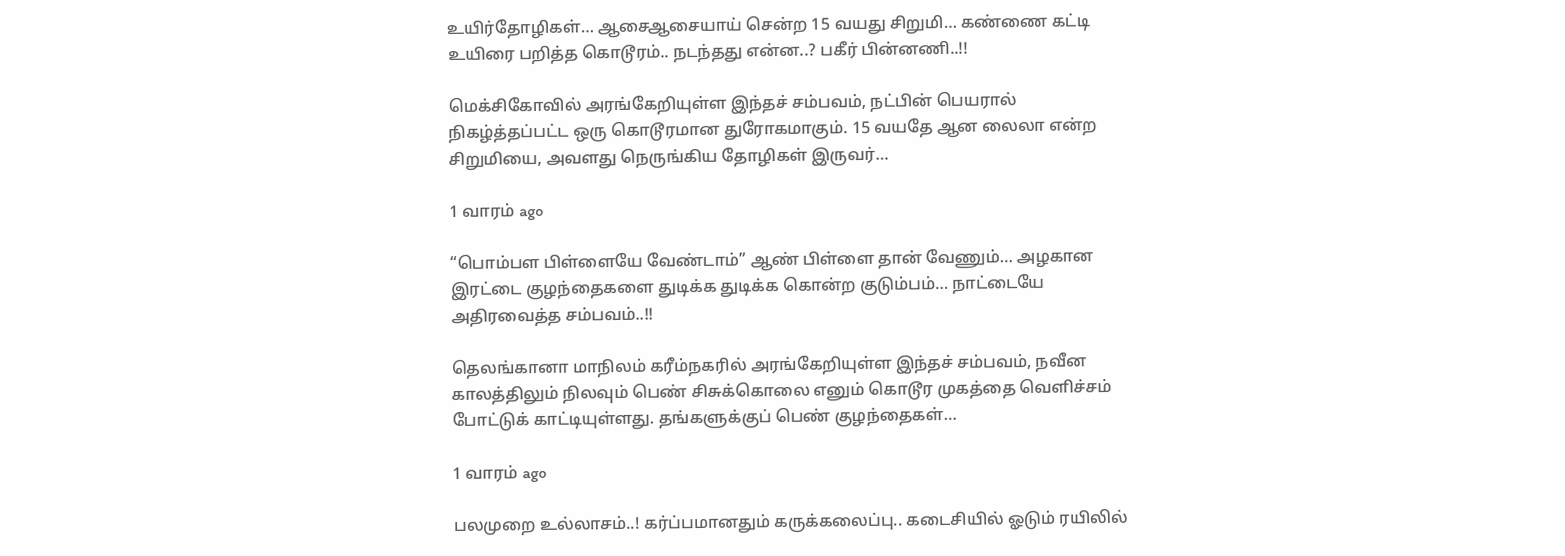உயிர்தோழிகள்… ஆசைஆசையாய் சென்ற 15 வயது சிறுமி… கண்ணை கட்டி உயிரை பறித்த கொடூரம்.. நடந்தது என்ன..? பகீர் பின்னணி..!!

மெக்சிகோவில் அரங்கேறியுள்ள இந்தச் சம்பவம், நட்பின் பெயரால் நிகழ்த்தப்பட்ட ஒரு கொடூரமான துரோகமாகும். 15 வயதே ஆன லைலா என்ற சிறுமியை, அவளது நெருங்கிய தோழிகள் இருவர்…

1 வாரம் ago

“பொம்பள பிள்ளையே வேண்டாம்” ஆண் பிள்ளை தான் வேணும்… அழகான இரட்டை குழந்தைகளை துடிக்க துடிக்க கொன்ற குடும்பம்… நாட்டையே அதிரவைத்த சம்பவம்..!!

தெலங்கானா மாநிலம் கரீம்நகரில் அரங்கேறியுள்ள இந்தச் சம்பவம், நவீன காலத்திலும் நிலவும் பெண் சிசுக்கொலை எனும் கொடூர முகத்தை வெளிச்சம் போட்டுக் காட்டியுள்ளது. தங்களுக்குப் பெண் குழந்தைகள்…

1 வாரம் ago

பலமுறை உல்லாசம்..! கர்ப்பமானதும் கருக்கலைப்பு.. கடைசியில் ஓடும் ரயிலில்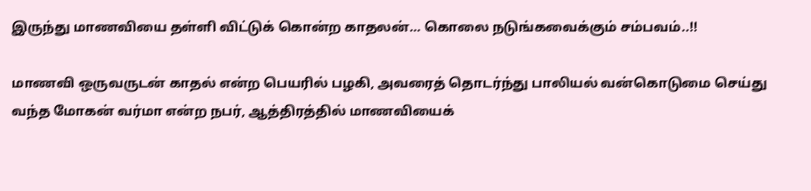இருந்து மாணவியை தள்ளி விட்டுக் கொன்ற காதலன்… கொலை நடுங்கவைக்கும் சம்பவம்..!!

மாணவி ஒருவருடன் காதல் என்ற பெயரில் பழகி, அவரைத் தொடர்ந்து பாலியல் வன்கொடுமை செய்து வந்த மோகன் வர்மா என்ற நபர், ஆத்திரத்தில் மாணவியைக்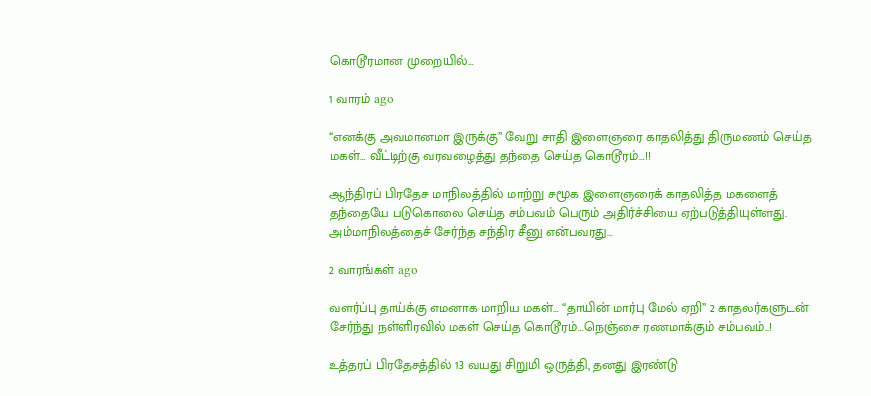கொடூரமான முறையில்…

1 வாரம் ago

“எனக்கு அவமானமா இருக்கு” வேறு சாதி இளைஞரை காதலித்து திருமணம் செய்த மகள்… வீட்டிற்கு வரவழைத்து தந்தை செய்த கொடூரம்…!!

ஆந்திரப் பிரதேச மாநிலத்தில் மாற்று சமூக இளைஞரைக் காதலித்த மகளைத் தந்தையே படுகொலை செய்த சம்பவம் பெரும் அதிர்ச்சியை ஏற்படுத்தியுள்ளது. அம்மாநிலத்தைச் சேர்ந்த சந்திர சீனு என்பவரது…

2 வாரங்கள் ago

வளர்ப்பு தாய்க்கு எமனாக மாறிய மகள்… “தாயின் மார்பு மேல் ஏறி” 2 காதலர்களுடன் சேர்ந்து நள்ளிரவில் மகள் செய்த கொடூரம்…நெஞ்சை ரணமாக்கும் சம்பவம்..!

உத்தரப் பிரதேசத்தில் 13 வயது சிறுமி ஒருத்தி, தனது இரண்டு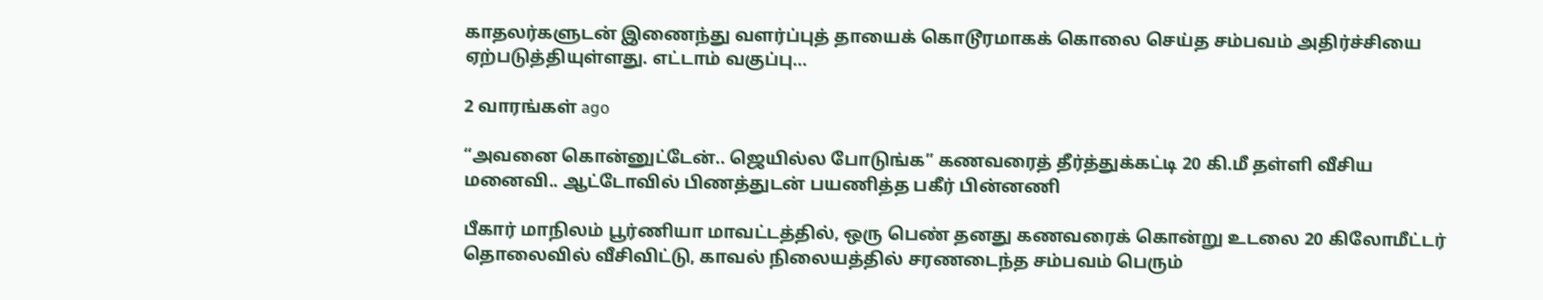காதலர்களுடன் இணைந்து வளர்ப்புத் தாயைக் கொடூரமாகக் கொலை செய்த சம்பவம் அதிர்ச்சியை ஏற்படுத்தியுள்ளது. எட்டாம் வகுப்பு…

2 வாரங்கள் ago

“அவனை கொன்னுட்டேன்.. ஜெயில்ல போடுங்க” கணவரைத் தீர்த்துக்கட்டி 20 கி.மீ தள்ளி வீசிய மனைவி.. ஆட்டோவில் பிணத்துடன் பயணித்த பகீர் பின்னணி

பீகார் மாநிலம் பூர்ணியா மாவட்டத்தில், ஒரு பெண் தனது கணவரைக் கொன்று உடலை 20 கிலோமீட்டர் தொலைவில் வீசிவிட்டு, காவல் நிலையத்தில் சரணடைந்த சம்பவம் பெரும்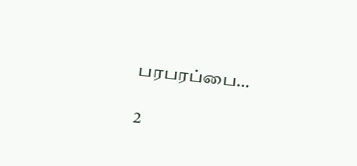பரபரப்பை…

2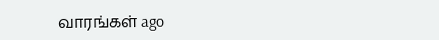வாரங்கள் ago